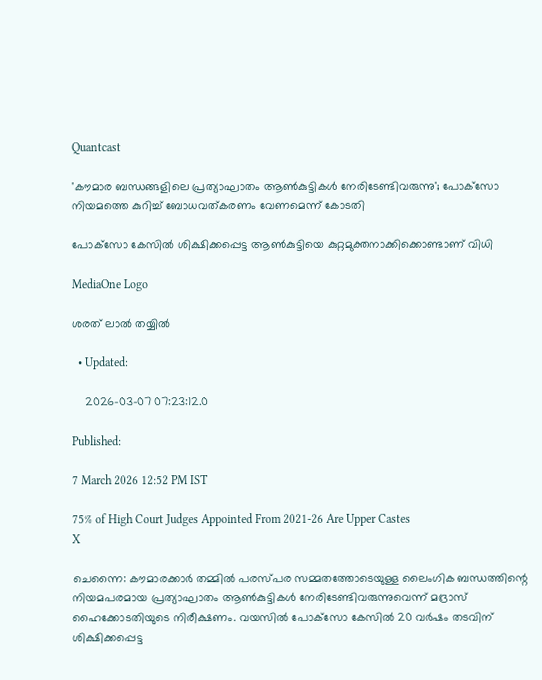Quantcast

'കൗമാര ബന്ധങ്ങളിലെ പ്രത്യാഘാതം ആണ്‍കുട്ടികള്‍ നേരിടേണ്ടിവരുന്നു'; പോക്‌സോ നിയമത്തെ കുറിച്ച് ബോധവത്കരണം വേണമെന്ന് കോടതി

പോക്‌സോ കേസില്‍ ശിക്ഷിക്കപ്പെട്ട ആണ്‍കുട്ടിയെ കുറ്റമുക്തനാക്കിക്കൊണ്ടാണ് വിധി

MediaOne Logo

ശരത് ലാൽ തയ്യിൽ

  • Updated:

    2026-03-07 07:23:12.0

Published:

7 March 2026 12:52 PM IST

75% of High Court Judges Appointed From 2021-26 Are Upper Castes
X

ചെന്നൈ: കൗമാരക്കാര്‍ തമ്മില്‍ പരസ്പര സമ്മതത്തോടെയുള്ള ലൈംഗിക ബന്ധത്തിന്റെ നിയമപരമായ പ്രത്യാഘാതം ആണ്‍കുട്ടികള്‍ നേരിടേണ്ടിവരുന്നുവെന്ന് മദ്രാസ് ഹൈക്കോടതിയുടെ നിരീക്ഷണം. വയസില്‍ പോക്‌സോ കേസില്‍ 20 വർഷം തടവിന് ശിക്ഷിക്കപ്പെട്ട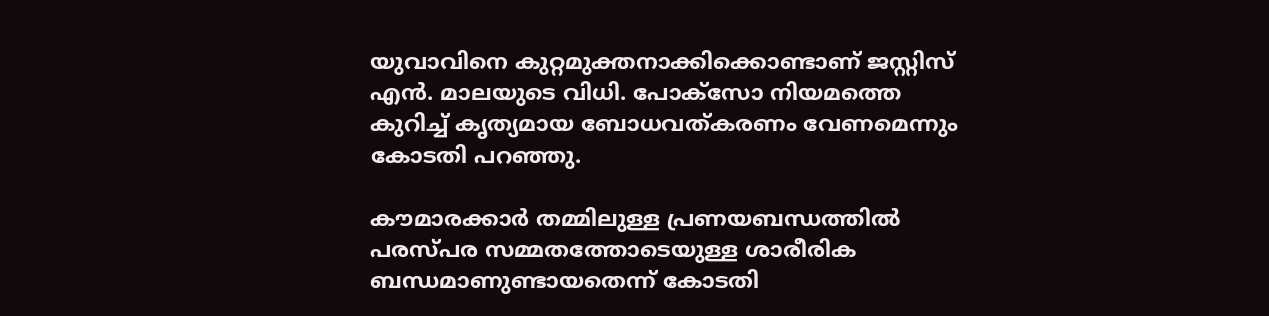യുവാവിനെ കുറ്റമുക്തനാക്കിക്കൊണ്ടാണ് ജസ്റ്റിസ് എന്‍. മാലയുടെ വിധി. പോക്‌സോ നിയമത്തെ കുറിച്ച് കൃത്യമായ ബോധവത്കരണം വേണമെന്നും കോടതി പറഞ്ഞു.

കൗമാരക്കാര്‍ തമ്മിലുള്ള പ്രണയബന്ധത്തില്‍ പരസ്പര സമ്മതത്തോടെയുള്ള ശാരീരിക ബന്ധമാണുണ്ടായതെന്ന് കോടതി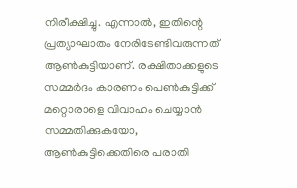നിരീക്ഷിച്ചു. എന്നാല്‍, ഇതിന്റെ പ്രത്യാഘാതം നേരിടേണ്ടിവരുന്നത് ആണ്‍കുട്ടിയാണ്. രക്ഷിതാക്കളുടെ സമ്മര്‍ദം കാരണം പെണ്‍കുട്ടിക്ക് മറ്റൊരാളെ വിവാഹം ചെയ്യാന്‍ സമ്മതിക്കുകയോ, ആണ്‍കുട്ടിക്കെതിരെ പരാതി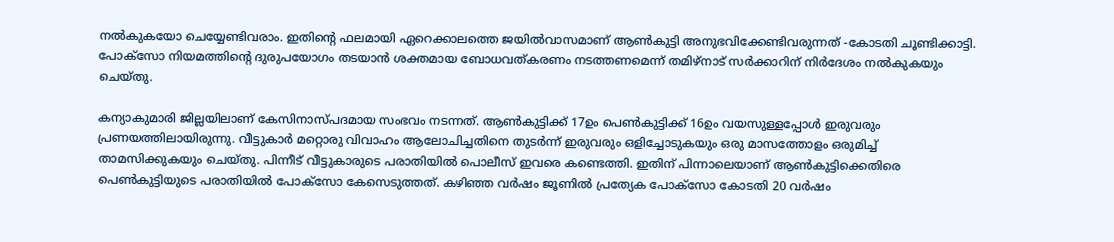നല്‍കുകയോ ചെയ്യേണ്ടിവരാം. ഇതിന്റെ ഫലമായി ഏറെക്കാലത്തെ ജയില്‍വാസമാണ് ആണ്‍കുട്ടി അനുഭവിക്കേണ്ടിവരുന്നത് -കോടതി ചൂണ്ടിക്കാട്ടി. പോക്‌സോ നിയമത്തിന്റെ ദുരുപയോഗം തടയാന്‍ ശക്തമായ ബോധവത്കരണം നടത്തണമെന്ന് തമിഴ്‌നാട് സര്‍ക്കാറിന് നിര്‍ദേശം നല്‍കുകയും ചെയ്തു.

കന്യാകുമാരി ജില്ലയിലാണ് കേസിനാസ്പദമായ സംഭവം നടന്നത്. ആണ്‍കുട്ടിക്ക് 17ഉം പെണ്‍കുട്ടിക്ക് 16ഉം വയസുള്ളപ്പോള്‍ ഇരുവരും പ്രണയത്തിലായിരുന്നു. വീട്ടുകാര്‍ മറ്റൊരു വിവാഹം ആലോചിച്ചതിനെ തുടര്‍ന്ന് ഇരുവരും ഒളിച്ചോടുകയും ഒരു മാസത്തോളം ഒരുമിച്ച് താമസിക്കുകയും ചെയ്തു. പിന്നീട് വീട്ടുകാരുടെ പരാതിയില്‍ പൊലീസ് ഇവരെ കണ്ടെത്തി. ഇതിന് പിന്നാലെയാണ് ആണ്‍കുട്ടിക്കെതിരെ പെണ്‍കുട്ടിയുടെ പരാതിയില്‍ പോക്‌സോ കേസെടുത്തത്. കഴിഞ്ഞ വര്‍ഷം ജൂണില്‍ പ്രത്യേക പോക്‌സോ കോടതി 20 വര്‍ഷം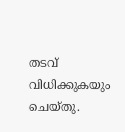തടവ് വിധിക്കുകയും ചെയ്തു.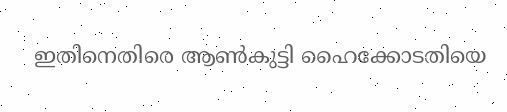ഇതിനെതിരെ ആണ്‍കുട്ടി ഹൈക്കോടതിയെ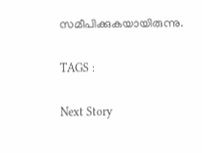സമീപിക്കുകയായിരുന്നു.

TAGS :

Next Story